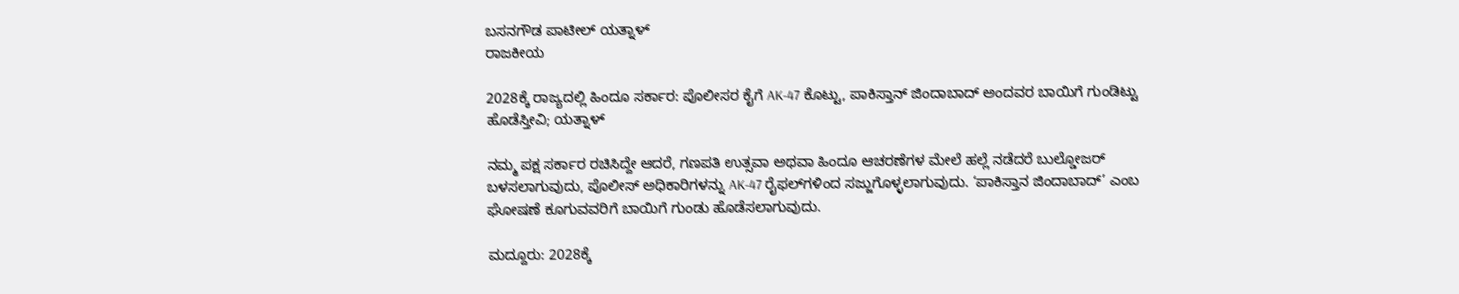ಬಸನಗೌಡ ಪಾಟೀಲ್ ಯತ್ನಾಳ್
ರಾಜಕೀಯ

2028ಕ್ಕೆ ರಾಜ್ಯದಲ್ಲಿ ಹಿಂದೂ ಸರ್ಕಾರ: ಪೊಲೀಸರ ಕೈಗೆ AK-47 ಕೊಟ್ಟು, ಪಾಕಿಸ್ತಾನ್ ಜಿಂದಾಬಾದ್ ಅಂದವರ ಬಾಯಿಗೆ ಗುಂಡಿಟ್ಟು ಹೊಡೆಸ್ತೀವಿ; ಯತ್ನಾಳ್

ನಮ್ಮ ಪಕ್ಷ ಸರ್ಕಾರ ರಚಿಸಿದ್ದೇ ಆದರೆ, ಗಣಪತಿ ಉತ್ಸವಾ ಅಥವಾ ಹಿಂದೂ ಆಚರಣೆಗಳ ಮೇಲೆ ಹಲ್ಲೆ ನಡೆದರೆ ಬುಲ್ಡೋಜರ್‌ ಬಳಸಲಾಗುವುದು, ಪೊಲೀಸ್ ಅಧಿಕಾರಿಗಳನ್ನು AK-47 ರೈಫಲ್‌ಗಳಿಂದ ಸಜ್ಜುಗೊಳ್ಳಲಾಗುವುದು. ‘ಪಾಕಿಸ್ತಾನ ಜಿಂದಾಬಾದ್’ ಎಂಬ ಘೋಷಣೆ ಕೂಗುವವರಿಗೆ ಬಾಯಿಗೆ ಗುಂಡು ಹೊಡೆಸಲಾಗುವುದು.

ಮದ್ದೂರು: 2028ಕ್ಕೆ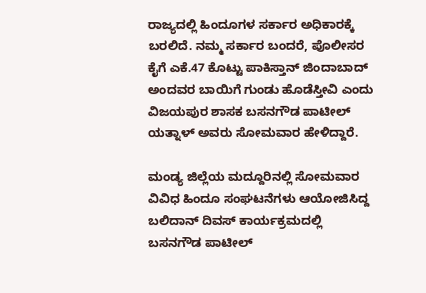ರಾಜ್ಯದಲ್ಲಿ ಹಿಂದೂಗಳ ಸರ್ಕಾರ ಅಧಿಕಾರಕ್ಕೆ ಬರಲಿದೆ. ನಮ್ಮ ಸರ್ಕಾರ ಬಂದರೆ, ಪೊಲೀಸರ ಕೈಗೆ ಎಕೆ.47 ಕೊಟ್ಟು ಪಾಕಿಸ್ತಾನ್‌ ಜಿಂದಾಬಾದ್‌ ಅಂದವರ ಬಾಯಿಗೆ ಗುಂಡು ಹೊಡೆಸ್ತೀವಿ ಎಂದು ವಿಜಯಪುರ ಶಾಸಕ ಬಸನಗೌಡ ಪಾಟೀಲ್ ಯತ್ನಾಳ್‌ ಅವರು ಸೋಮವಾರ ಹೇಳಿದ್ದಾರೆ.

ಮಂಡ್ಯ ಜಿಲ್ಲೆಯ ಮದ್ದೂರಿನಲ್ಲಿ ಸೋಮವಾರ ವಿವಿಧ ಹಿಂದೂ ಸಂಘಟನೆಗಳು ಆಯೋಜಿಸಿದ್ದ ಬಲಿದಾನ್ ದಿವಸ್ ಕಾರ್ಯಕ್ರಮದಲ್ಲಿ ಬಸನಗೌಡ ಪಾಟೀಲ್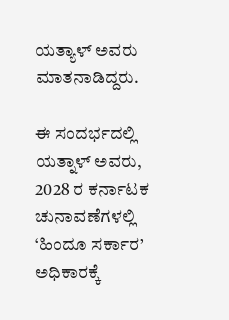ಯತ್ಯಾಳ್ ಅವರು ಮಾತನಾಡಿದ್ದರು.

ಈ ಸಂದರ್ಭದಲ್ಲಿ ಯತ್ನಾಳ್ ಅವರು, 2028 ರ ಕರ್ನಾಟಕ ಚುನಾವಣೆಗಳಲ್ಲಿ ‘ಹಿಂದೂ ಸರ್ಕಾರ’ ಅಧಿಕಾರಕ್ಕೆ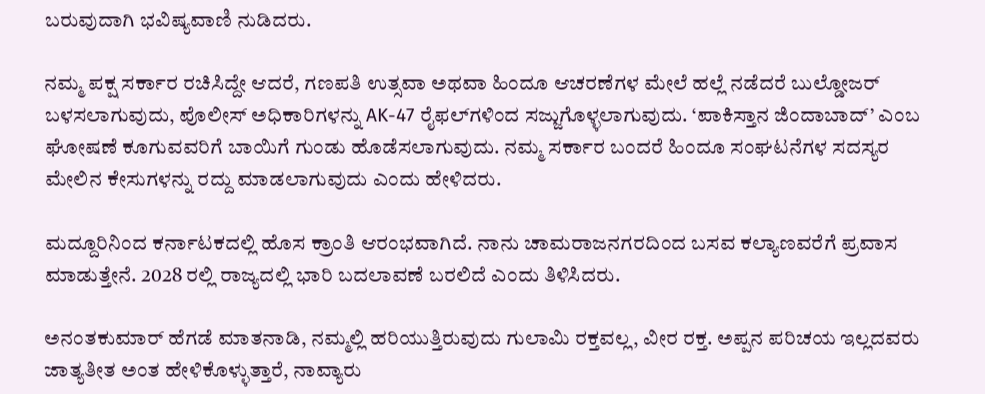ಬರುವುದಾಗಿ ಭವಿಷ್ಯವಾಣಿ ನುಡಿದರು.

ನಮ್ಮ ಪಕ್ಷ ಸರ್ಕಾರ ರಚಿಸಿದ್ದೇ ಆದರೆ, ಗಣಪತಿ ಉತ್ಸವಾ ಅಥವಾ ಹಿಂದೂ ಆಚರಣೆಗಳ ಮೇಲೆ ಹಲ್ಲೆ ನಡೆದರೆ ಬುಲ್ಡೋಜರ್‌ ಬಳಸಲಾಗುವುದು, ಪೊಲೀಸ್ ಅಧಿಕಾರಿಗಳನ್ನು AK-47 ರೈಫಲ್‌ಗಳಿಂದ ಸಜ್ಜುಗೊಳ್ಳಲಾಗುವುದು. ‘ಪಾಕಿಸ್ತಾನ ಜಿಂದಾಬಾದ್’ ಎಂಬ ಘೋಷಣೆ ಕೂಗುವವರಿಗೆ ಬಾಯಿಗೆ ಗುಂಡು ಹೊಡೆಸಲಾಗುವುದು. ನಮ್ಮ ಸರ್ಕಾರ ಬಂದರೆ ಹಿಂದೂ ಸಂಘಟನೆಗಳ ಸದಸ್ಯರ ಮೇಲಿನ ಕೇಸುಗಳನ್ನು ರದ್ದು ಮಾಡಲಾಗುವುದು ಎಂದು ಹೇಳಿದರು.

ಮದ್ದೂರಿನಿಂದ ಕರ್ನಾಟಕದಲ್ಲಿ ಹೊಸ ಕ್ರಾಂತಿ ಆರಂಭವಾಗಿದೆ. ನಾನು ಚಾಮರಾಜನಗರದಿಂದ ಬಸವ ಕಲ್ಯಾಣವರೆಗೆ ಪ್ರವಾಸ ಮಾಡುತ್ತೇನೆ. 2028 ರಲ್ಲಿ ರಾಜ್ಯದಲ್ಲಿ ಭಾರಿ ಬದಲಾವಣೆ ಬರಲಿದೆ ಎಂದು ತಿಳಿಸಿದರು.

ಅನಂತಕುಮಾರ್ ಹೆಗಡೆ ಮಾತನಾಡಿ, ನಮ್ಮಲ್ಲಿ ಹರಿಯುತ್ತಿರುವುದು ಗುಲಾಮಿ ರಕ್ತವಲ್ಲ, ವೀರ ರಕ್ತ. ಅಪ್ಪನ ಪರಿಚಯ ಇಲ್ಲದವರು ಜಾತ್ಯತೀತ ಅಂತ ಹೇಳಿಕೊಳ್ಳುತ್ತಾರೆ, ನಾವ್ಯಾರು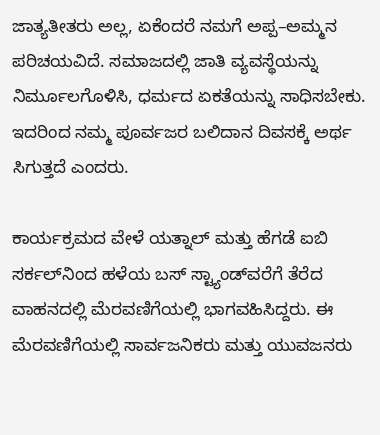ಜಾತ್ಯತೀತರು ಅಲ್ಲ, ಏಕೆಂದರೆ ನಮಗೆ ಅಪ್ಪ–ಅಮ್ಮನ ಪರಿಚಯವಿದೆ. ಸಮಾಜದಲ್ಲಿ ಜಾತಿ ವ್ಯವಸ್ಥೆಯನ್ನು ನಿರ್ಮೂಲಗೊಳಿಸಿ, ಧರ್ಮದ ಏಕತೆಯನ್ನು ಸಾಧಿಸಬೇಕು. ಇದರಿಂದ ನಮ್ಮ ಪೂರ್ವಜರ ಬಲಿದಾನ ದಿವಸಕ್ಕೆ ಅರ್ಥ ಸಿಗುತ್ತದೆ ಎಂದರು.

ಕಾರ್ಯಕ್ರಮದ ವೇಳೆ ಯತ್ನಾಲ್ ಮತ್ತು ಹೆಗಡೆ ಐಬಿ ಸರ್ಕಲ್‌ನಿಂದ ಹಳೆಯ ಬಸ್ ಸ್ಟ್ಯಾಂಡ್‌ವರೆಗೆ ತೆರೆದ ವಾಹನದಲ್ಲಿ ಮೆರವಣಿಗೆಯಲ್ಲಿ ಭಾಗವಹಿಸಿದ್ದರು. ಈ ಮೆರವಣಿಗೆಯಲ್ಲಿ ಸಾರ್ವಜನಿಕರು ಮತ್ತು ಯುವಜನರು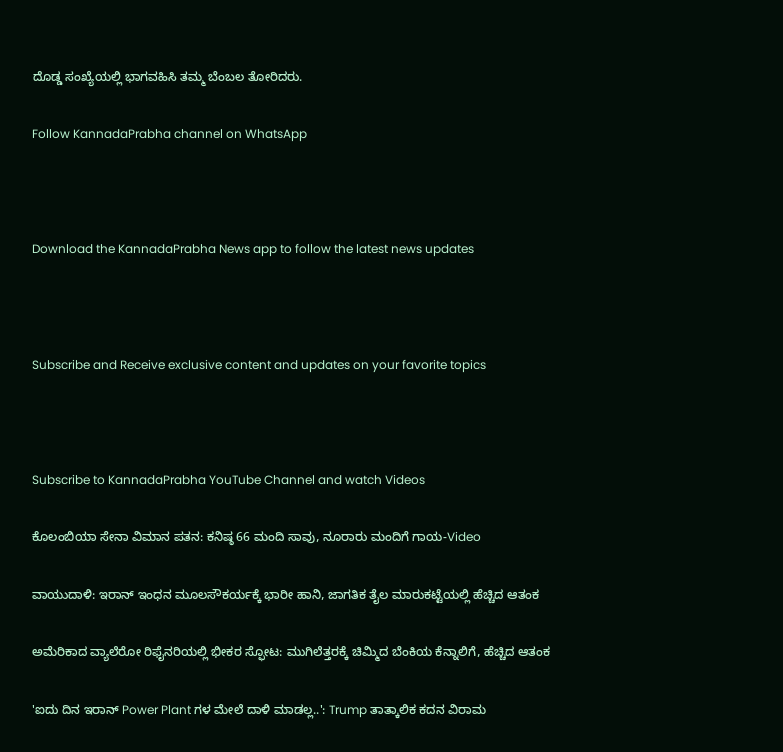ದೊಡ್ಡ ಸಂಖ್ಯೆಯಲ್ಲಿ ಭಾಗವಹಿಸಿ ತಮ್ಮ ಬೆಂಬಲ ತೋರಿದರು.

Follow KannadaPrabha channel on WhatsApp



Download the KannadaPrabha News app to follow the latest news updates



Subscribe and Receive exclusive content and updates on your favorite topics



Subscribe to KannadaPrabha YouTube Channel and watch Videos

ಕೊಲಂಬಿಯಾ ಸೇನಾ ವಿಮಾನ ಪತನ: ಕನಿಷ್ಠ 66 ಮಂದಿ ಸಾವು, ನೂರಾರು ಮಂದಿಗೆ ಗಾಯ-Video

ವಾಯುದಾಳಿ: ಇರಾನ್ ಇಂಧನ ಮೂಲಸೌಕರ್ಯಕ್ಕೆ ಭಾರೀ ಹಾನಿ, ಜಾಗತಿಕ ತೈಲ ಮಾರುಕಟ್ಟೆಯಲ್ಲಿ ಹೆಚ್ಚಿದ ಆತಂಕ

ಅಮೆರಿಕಾದ ವ್ಯಾಲೆರೋ ರಿಫೈನರಿಯಲ್ಲಿ ಭೀಕರ ಸ್ಫೋಟ: ಮುಗಿಲೆತ್ತರಕ್ಕೆ ಚಿಮ್ಮಿದ ಬೆಂಕಿಯ ಕೆನ್ನಾಲಿಗೆ, ಹೆಚ್ಚಿದ ಆತಂಕ

'ಐದು ದಿನ ಇರಾನ್ Power Plant ಗಳ ಮೇಲೆ ದಾಳಿ ಮಾಡಲ್ಲ..': Trump ತಾತ್ಕಾಲಿಕ ಕದನ ವಿರಾಮ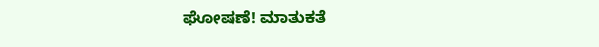ಘೋಷಣೆ! ಮಾತುಕತೆ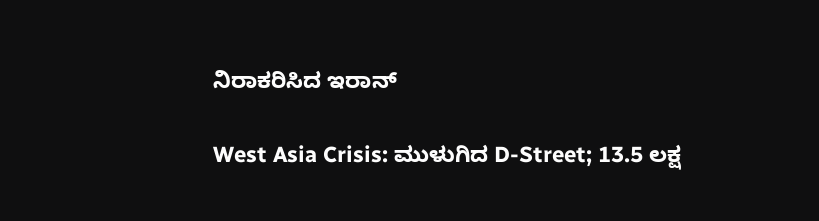ನಿರಾಕರಿಸಿದ ಇರಾನ್

West Asia Crisis: ಮುಳುಗಿದ D-Street; 13.5 ಲಕ್ಷ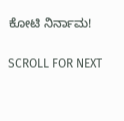ಕೋಟಿ ನಿರ್ನಾಮ!

SCROLL FOR NEXT